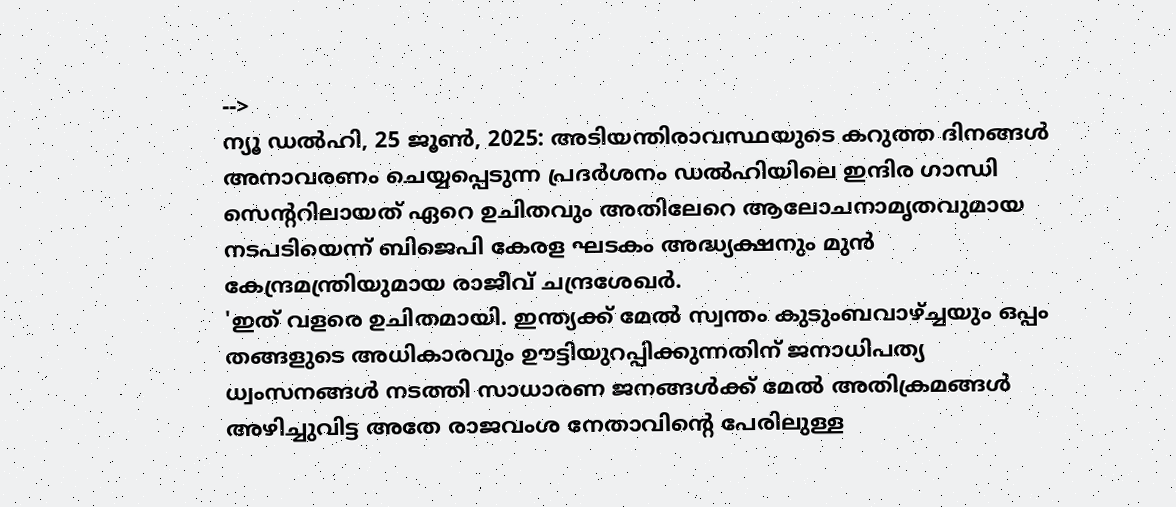-->
ന്യൂ ഡൽഹി, 25 ജൂൺ, 2025: അടിയന്തിരാവസ്ഥയുടെ കറുത്ത ദിനങ്ങൾ അനാവരണം ചെയ്യപ്പെടുന്ന പ്രദർശനം ഡൽഹിയിലെ ഇന്ദിര ഗാന്ധി സെന്ററിലായത് ഏറെ ഉചിതവും അതിലേറെ ആലോചനാമൃതവുമായ നടപടിയെന്ന് ബിജെപി കേരള ഘടകം അദ്ധ്യക്ഷനും മുൻ കേന്ദ്രമന്ത്രിയുമായ രാജീവ് ചന്ദ്രശേഖർ.
'ഇത് വളരെ ഉചിതമായി. ഇന്ത്യക്ക് മേൽ സ്വന്തം കുടുംബവാഴ്ച്ചയും ഒപ്പം തങ്ങളുടെ അധികാരവും ഊട്ടിയുറപ്പിക്കുന്നതിന് ജനാധിപത്യ ധ്വംസനങ്ങൾ നടത്തി സാധാരണ ജനങ്ങൾക്ക് മേൽ അതിക്രമങ്ങൾ അഴിച്ചുവിട്ട അതേ രാജവംശ നേതാവിന്റെ പേരിലുള്ള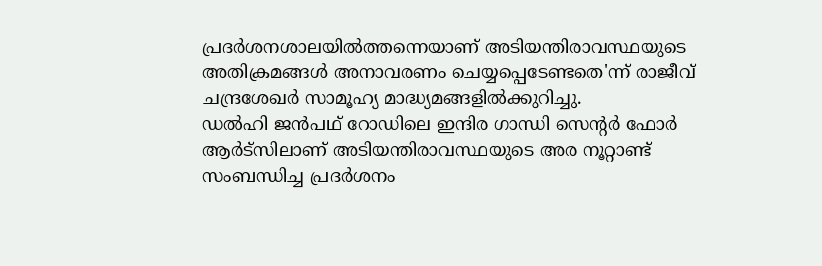പ്രദർശനശാലയിൽത്തന്നെയാണ് അടിയന്തിരാവസ്ഥയുടെ അതിക്രമങ്ങൾ അനാവരണം ചെയ്യപ്പെടേണ്ടതെ'ന്ന് രാജീവ് ചന്ദ്രശേഖർ സാമൂഹ്യ മാദ്ധ്യമങ്ങളിൽക്കുറിച്ചു.
ഡൽഹി ജൻപഥ് റോഡിലെ ഇന്ദിര ഗാന്ധി സെന്റർ ഫോർ ആർട്സിലാണ് അടിയന്തിരാവസ്ഥയുടെ അര നൂറ്റാണ്ട് സംബന്ധിച്ച പ്രദർശനം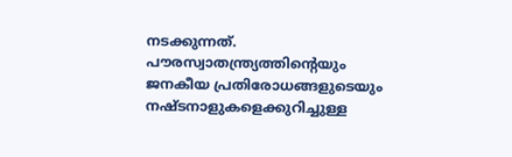നടക്കുന്നത്. പൗരസ്വാതന്ത്ര്യത്തിന്റെയും ജനകീയ പ്രതിരോധങ്ങളുടെയും നഷ്ടനാളുകളെക്കുറിച്ചുള്ള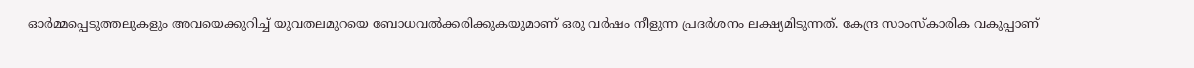ഓർമ്മപ്പെടുത്തലുകളും അവയെക്കുറിച്ച് യുവതലമുറയെ ബോധവൽക്കരിക്കുകയുമാണ് ഒരു വർഷം നീളുന്ന പ്രദർശനം ലക്ഷ്യമിടുന്നത്. കേന്ദ്ര സാംസ്കാരിക വകുപ്പാണ്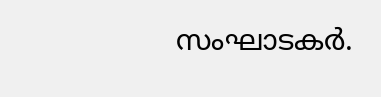സംഘാടകർ.